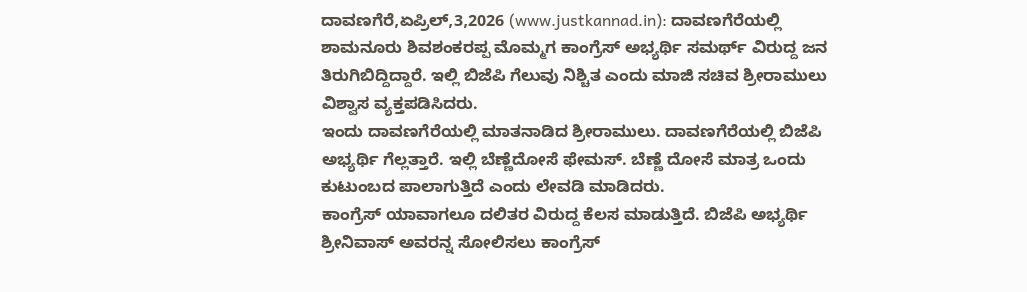ದಾವಣಗೆರೆ,ಏಪ್ರಿಲ್,3,2026 (www.justkannad.in): ದಾವಣಗೆರೆಯಲ್ಲಿ ಶಾಮನೂರು ಶಿವಶಂಕರಪ್ಪ ಮೊಮ್ಮಗ ಕಾಂಗ್ರೆಸ್ ಅಭ್ಯರ್ಥಿ ಸಮರ್ಥ್ ವಿರುದ್ದ ಜನ ತಿರುಗಿಬಿದ್ದಿದ್ದಾರೆ. ಇಲ್ಲಿ ಬಿಜೆಪಿ ಗೆಲುವು ನಿಶ್ಚಿತ ಎಂದು ಮಾಜಿ ಸಚಿವ ಶ್ರೀರಾಮುಲು ವಿಶ್ವಾಸ ವ್ಯಕ್ತಪಡಿಸಿದರು.
ಇಂದು ದಾವಣಗೆರೆಯಲ್ಲಿ ಮಾತನಾಡಿದ ಶ್ರೀರಾಮುಲು. ದಾವಣಗೆರೆಯಲ್ಲಿ ಬಿಜೆಪಿ ಅಭ್ಯರ್ಥಿ ಗೆಲ್ಲತ್ತಾರೆ. ಇಲ್ಲಿ ಬೆಣ್ಣೆದೋಸೆ ಫೇಮಸ್. ಬೆಣ್ಣೆ ದೋಸೆ ಮಾತ್ರ ಒಂದು ಕುಟುಂಬದ ಪಾಲಾಗುತ್ತಿದೆ ಎಂದು ಲೇವಡಿ ಮಾಡಿದರು.
ಕಾಂಗ್ರೆಸ್ ಯಾವಾಗಲೂ ದಲಿತರ ವಿರುದ್ದ ಕೆಲಸ ಮಾಡುತ್ತಿದೆ. ಬಿಜೆಪಿ ಅಭ್ಯರ್ಥಿ ಶ್ರೀನಿವಾಸ್ ಅವರನ್ನ ಸೋಲಿಸಲು ಕಾಂಗ್ರೆಸ್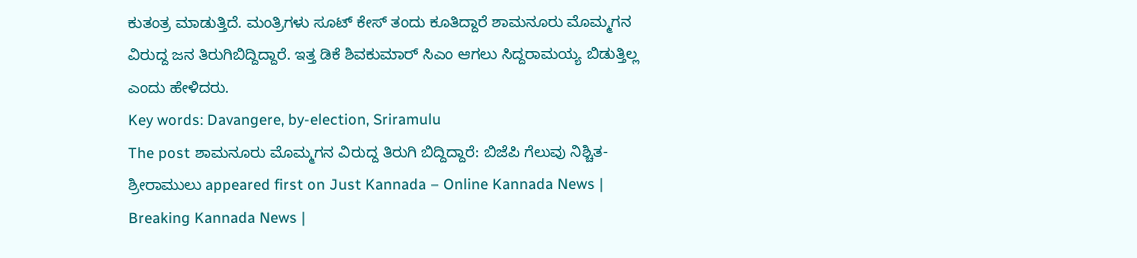ಕುತಂತ್ರ ಮಾಡುತ್ತಿದೆ. ಮಂತ್ರಿಗಳು ಸೂಟ್ ಕೇಸ್ ತಂದು ಕೂತಿದ್ದಾರೆ ಶಾಮನೂರು ಮೊಮ್ಮಗನ ವಿರುದ್ದ ಜನ ತಿರುಗಿಬಿದ್ದಿದ್ದಾರೆ. ಇತ್ತ ಡಿಕೆ ಶಿವಕುಮಾರ್ ಸಿಎಂ ಆಗಲು ಸಿದ್ದರಾಮಯ್ಯ ಬಿಡುತ್ತಿಲ್ಲ ಎಂದು ಹೇಳಿದರು.
Key words: Davangere, by-election, Sriramulu
The post ಶಾಮನೂರು ಮೊಮ್ಮಗನ ವಿರುದ್ದ ತಿರುಗಿ ಬಿದ್ದಿದ್ದಾರೆ: ಬಿಜೆಪಿ ಗೆಲುವು ನಿಶ್ಚಿತ- ಶ್ರೀರಾಮುಲು appeared first on Just Kannada – Online Kannada News | Breaking Kannada News |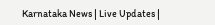Karnataka News | Live Updates |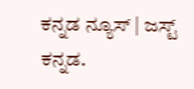ಕನ್ನಡ ನ್ಯೂಸ್ | ಜಸ್ಟ್ ಕನ್ನಡ.